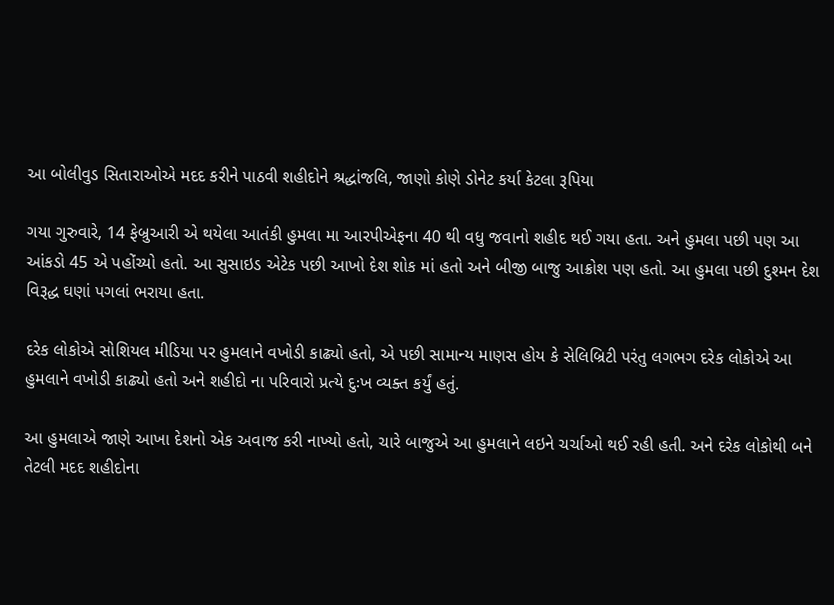આ બોલીવુડ સિતારાઓએ મદદ કરીને પાઠવી શહીદોને શ્રદ્ધાંજલિ, જાણો કોણે ડોનેટ કર્યા કેટલા રૂપિયા

ગયા ગુરુવારે, 14 ફેબ્રુઆરી એ થયેલા આતંકી હુમલા મા આરપીએફના 40 થી વધુ જવાનો શહીદ થઈ ગયા હતા. અને હુમલા પછી પણ આ આંકડો 45 એ પહોંચ્યો હતો. આ સુસાઇડ એટેક પછી આખો દેશ શોક માં હતો અને બીજી બાજુ આક્રોશ પણ હતો. આ હુમલા પછી દુશ્મન દેશ વિરૂદ્ધ ઘણાં પગલાં ભરાયા હતા.

દરેક લોકોએ સોશિયલ મીડિયા પર હુમલાને વખોડી કાઢ્યો હતો, એ પછી સામાન્ય માણસ હોય કે સેલિબ્રિટી પરંતુ લગભગ દરેક લોકોએ આ હુમલાને વખોડી કાઢ્યો હતો અને શહીદો ના પરિવારો પ્રત્યે દુઃખ વ્યક્ત કર્યું હતું.

આ હુમલાએ જાણે આખા દેશનો એક અવાજ કરી નાખ્યો હતો, ચારે બાજુએ આ હુમલાને લઇને ચર્ચાઓ થઈ રહી હતી. અને દરેક લોકોથી બને તેટલી મદદ શહીદોના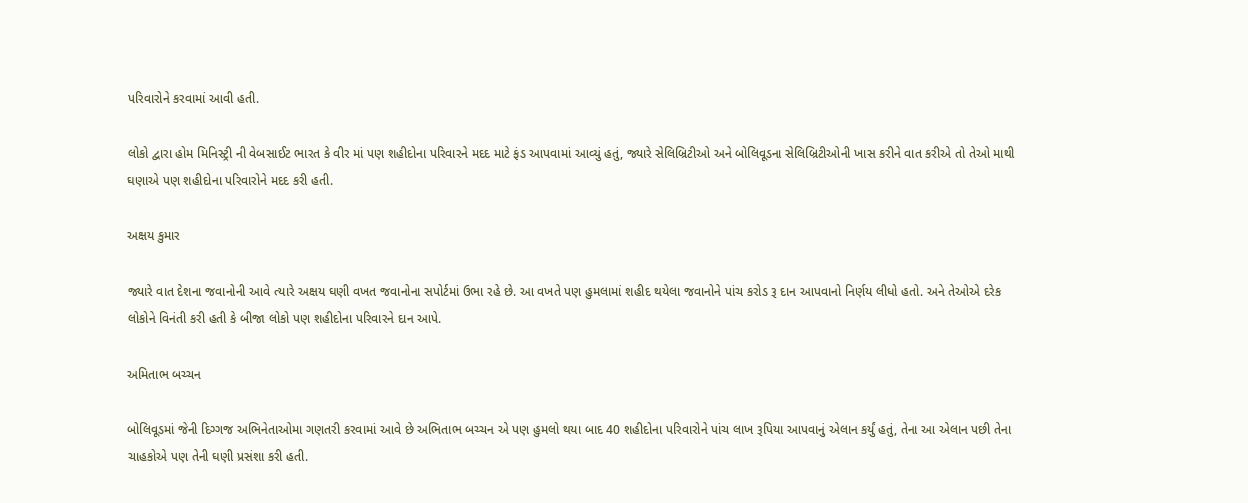પરિવારોને કરવામાં આવી હતી.

લોકો દ્વારા હોમ મિનિસ્ટ્રી ની વેબસાઈટ ભારત કે વીર માં પણ શહીદોના પરિવારને મદદ માટે ફંડ આપવામાં આવ્યું હતું, જ્યારે સેલિબ્રિટીઓ અને બોલિવૂડના સેલિબ્રિટીઓની ખાસ કરીને વાત કરીએ તો તેઓ માથી ઘણાએ પણ શહીદોના પરિવારોને મદદ કરી હતી.

અક્ષય કુમાર

જ્યારે વાત દેશના જવાનોની આવે ત્યારે અક્ષય ઘણી વખત જવાનોના સપોર્ટમાં ઉભા રહે છે. આ વખતે પણ હુમલામાં શહીદ થયેલા જવાનોને પાંચ કરોડ રૂ દાન આપવાનો નિર્ણય લીધો હતો. અને તેઓએ દરેક લોકોને વિનંતી કરી હતી કે બીજા લોકો પણ શહીદોના પરિવારને દાન આપે.

અમિતાભ બચ્ચન

બોલિવૂડમાં જેની દિગ્ગજ અભિનેતાઓમા ગણતરી કરવામાં આવે છે અભિતાભ બચ્ચન એ પણ હુમલો થયા બાદ 40 શહીદોના પરિવારોને પાંચ લાખ રૂપિયા આપવાનું એલાન કર્યું હતું, તેના આ એલાન પછી તેના ચાહકોએ પણ તેની ઘણી પ્રસંશા કરી હતી.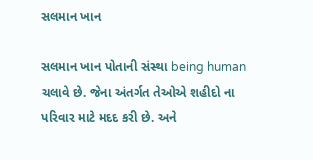સલમાન ખાન

સલમાન ખાન પોતાની સંસ્થા being human ચલાવે છે. જેના અંતર્ગત તેઓએ શહીદો ના પરિવાર માટે મદદ કરી છે. અને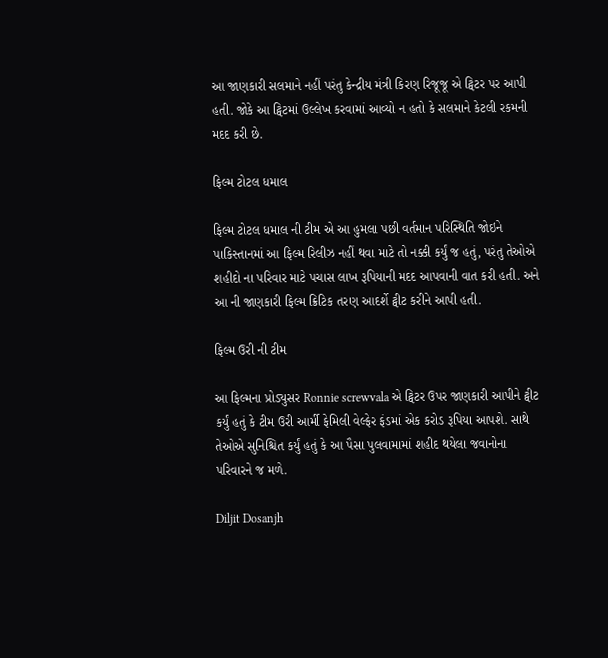આ જાણકારી સલમાને નહીં પરંતુ કેન્દ્રીય મંત્રી કિરણ રિજૂજૂ એ ટ્વિટર પર આપી હતી. જોકે આ ટ્વિટમાં ઉલ્લેખ કરવામાં આવ્યો ન હતો કે સલમાને કેટલી રકમની મદદ કરી છે.

ફિલ્મ ટોટલ ધમાલ

ફિલ્મ ટોટલ ધમાલ ની ટીમ એ આ હુમલા પછી વર્તમાન પરિસ્થિતિ જોઇને પાકિસ્તાનમાં આ ફિલ્મ રિલીઝ નહીં થવા માટે તો નક્કી કર્યું જ હતું, પરંતુ તેઓએ શહીદો ના પરિવાર માટે પચાસ લાખ રૂપિયાની મદદ આપવાની વાત કરી હતી. અને આ ની જાણકારી ફિલ્મ ક્રિટિક તરણ આદર્શે ટ્વીટ કરીને આપી હતી.

ફિલ્મ ઉરી ની ટીમ

આ ફિલ્મના પ્રોડ્યુસર Ronnie screwvala એ ટ્વિટર ઉપર જાણકારી આપીને ટ્વીટ કર્યું હતું કે ટીમ ઉરી આર્મી ફેમિલી વેલ્ફેર ફંડમાં એક કરોડ રૂપિયા આપશે. સાથે તેઓએ સુનિશ્ચિત કર્યું હતું કે આ પૈસા પુલવામામાં શહીદ થયેલા જવાનોના પરિવારને જ મળે.

Diljit Dosanjh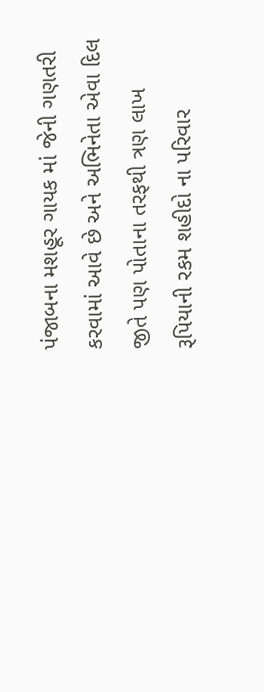પંજાબના મશહૂર ગાયક માં જેની ગણતરી કરવામાં આવે છે અને અભિનેતા એવા દિલ જીતે પણ પોતાના તરફથી ત્રણ લાખ રૂપિયાની રકમ શહીદો ના પરિવાર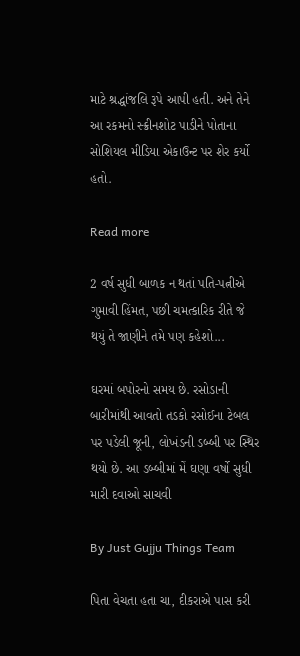માટે શ્રદ્ધાંજલિ રૂપે આપી હતી. અને તેને આ રકમનો સ્ક્રીનશોટ પાડીને પોતાના સોશિયલ મીડિયા એકાઉન્ટ પર શેર કર્યો હતો.

Read more

2 વર્ષ સુધી બાળક ન થતાં પતિ-પત્નીએ ગુમાવી હિંમત, પછી ચમત્કારિક રીતે જે થયું તે જાણીને તમે પણ કહેશો...

ઘરમાં બપોરનો સમય છે. રસોડાની બારીમાંથી આવતો તડકો રસોઈના ટેબલ પર પડેલી જૂની, લોખંડની ડબ્બી પર સ્થિર થયો છે. આ ડબ્બીમાં મેં ઘણા વર્ષો સુધી મારી દવાઓ સાચવી

By Just Gujju Things Team

પિતા વેચતા હતા ચા, દીકરાએ પાસ કરી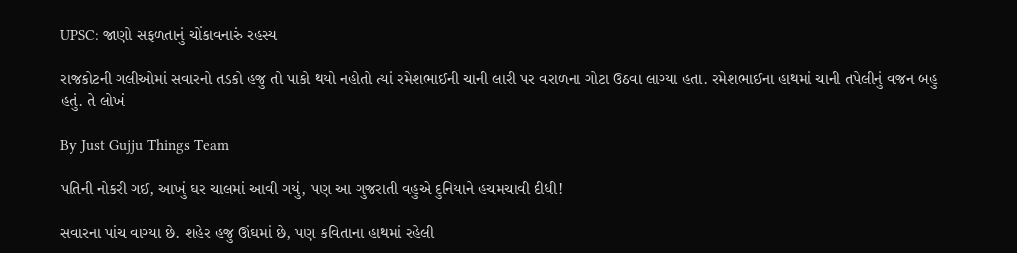UPSC: જાણો સફળતાનું ચોંકાવનારું રહસ્ય

રાજકોટની ગલીઓમાં સવારનો તડકો હજુ તો પાકો થયો નહોતો ત્યાં રમેશભાઈની ચાની લારી પર વરાળના ગોટા ઉઠવા લાગ્યા હતા. રમેશભાઈના હાથમાં ચાની તપેલીનું વજન બહુ હતું. તે લોખં

By Just Gujju Things Team

પતિની નોકરી ગઈ, આખું ઘર ચાલમાં આવી ગયું, પણ આ ગુજરાતી વહુએ દુનિયાને હચમચાવી દીધી!

સવારના પાંચ વાગ્યા છે. શહેર હજુ ઊંઘમાં છે, પણ કવિતાના હાથમાં રહેલી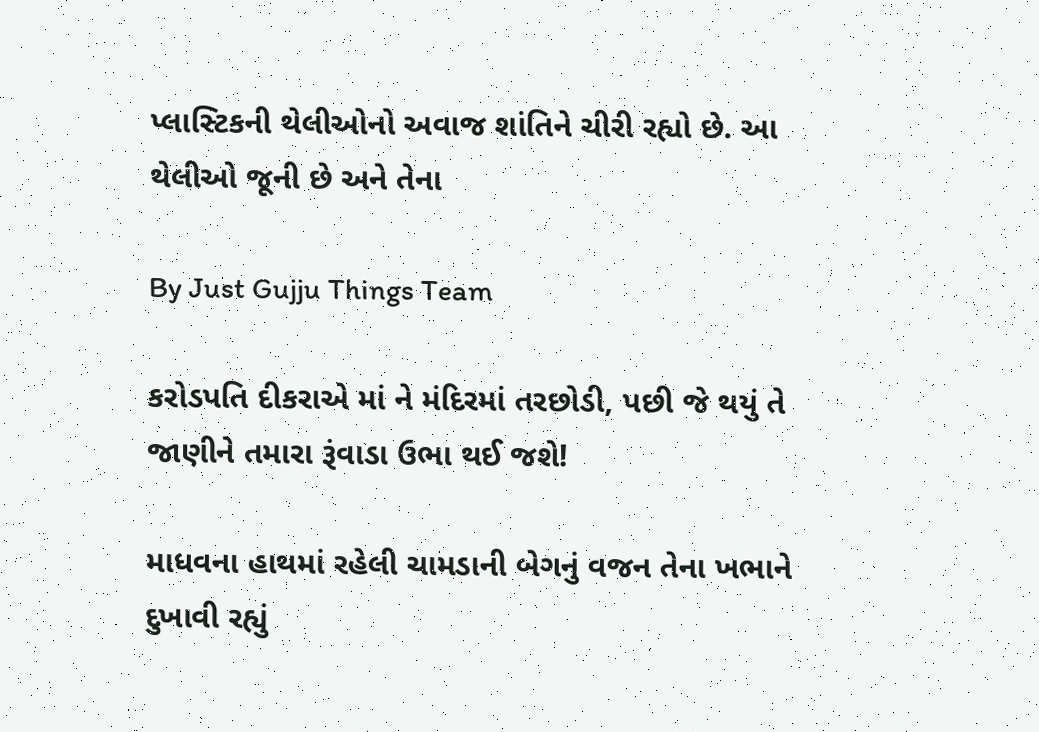પ્લાસ્ટિકની થેલીઓનો અવાજ શાંતિને ચીરી રહ્યો છે. આ થેલીઓ જૂની છે અને તેના

By Just Gujju Things Team

કરોડપતિ દીકરાએ માં ને મંદિરમાં તરછોડી, પછી જે થયું તે જાણીને તમારા રૂંવાડા ઉભા થઈ જશે!

માધવના હાથમાં રહેલી ચામડાની બેગનું વજન તેના ખભાને દુખાવી રહ્યું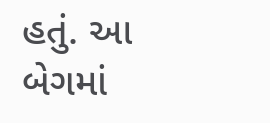હતું. આ બેગમાં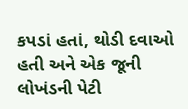કપડાં હતાં, થોડી દવાઓ હતી અને એક જૂની લોખંડની પેટી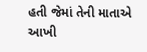હતી જેમાં તેની માતાએ આખી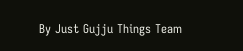By Just Gujju Things Team